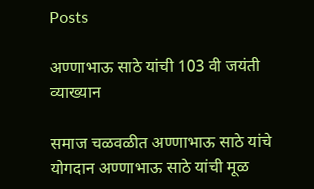Posts

अण्णाभाऊ साठे यांची 103 वी जयंती व्याख्यान

समाज चळवळीत अण्णाभाऊ साठे यांचे योगदान अण्णाभाऊ साठे यांची मूळ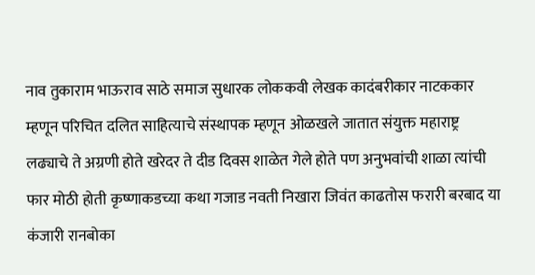नाव तुकाराम भाऊराव साठे समाज सुधारक लोककवी लेखक कादंबरीकार नाटककार म्हणून परिचित दलित साहित्याचे संस्थापक म्हणून ओळखले जातात संयुक्त महाराष्ट्र लढ्याचे ते अग्रणी होते खरेदर ते दीड दिवस शाळेत गेले होते पण अनुभवांची शाळा त्यांची फार मोठी होती कृष्णाकडच्या कथा गजाड नवती निखारा जिवंत काढतोस फरारी बरबाद या कंजारी रानबोका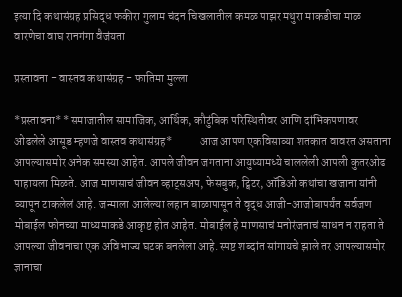इत्या दि कथासंग्रह प्रसिद्ध फकीरा गुलाम चंदन चिखलातील कमळ पाझर मथुरा माकडीचा माळ वारणेचा वाघ रानगंगा वैजंयता

प्रस्तावना - वास्तव कथासंग्रह - फातिमा मुल्ला

*प्रस्तावना* *समाजातील सामाजिक, आर्थिक, कौटुंबिक परिस्थितीवर आणि दांभिकपणावर ओढलेले आसूड म्हणजे वास्तव कथासंग्रह*            आज आपण एकविसाव्या शतकात वावरत असताना आपल्यासमोर अनेक समस्या आहेत. आपले जीवन जगताना आयुष्यामध्ये चाललेली आपली कुतरओढ पाहायला मिळते. आज माणसाचं जीवन व्हाट्सअप, फेसबुक, ट्विटर, ऑडिओ कथांचा खजाना यांनी व्यापून टाकलेलं आहे. जन्माला आलेल्या लहान बाळापासून ते वृद्ध आजी-आजोबापर्यंत सर्वजण मोबाईल फोनच्या माध्यमाकडे आकृष्ट होत आहेत. मोबाईल हे माणसाचं मनोरंजनाचं साधन न राहता ते आपल्या जीवनाचा एक अविभाज्य घटक बनलेला आहे. स्पष्ट शब्दांत सांगायचे झाले तर आपल्यासमोर ज्ञानाचा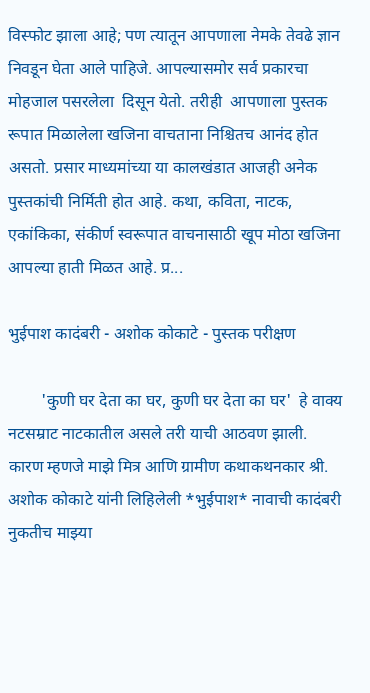विस्फोट झाला आहे; पण त्यातून आपणाला नेमके तेवढे ज्ञान निवडून घेता आले पाहिजे. आपल्यासमोर सर्व प्रकारचा मोहजाल पसरलेला  दिसून येतो. तरीही  आपणाला पुस्तक रूपात मिळालेला खजिना वाचताना निश्चितच आनंद होत असतो. प्रसार माध्यमांच्या या कालखंडात आजही अनेक पुस्तकांची निर्मिती होत आहे. कथा, कविता, नाटक, एकांकिका, संकीर्ण स्वरूपात वाचनासाठी खूप मोठा खजिना आपल्या हाती मिळत आहे. प्र...

भुईपाश कादंबरी - अशोक कोकाटे - पुस्तक परीक्षण

        'कुणी घर देता का घर, कुणी घर देता का घर'  हे वाक्य नटसम्राट नाटकातील असले तरी याची आठवण झाली. कारण म्हणजे माझे मित्र आणि ग्रामीण कथाकथनकार श्री. अशोक कोकाटे यांनी लिहिलेली *भुईपाश* नावाची कादंबरी नुकतीच माझ्या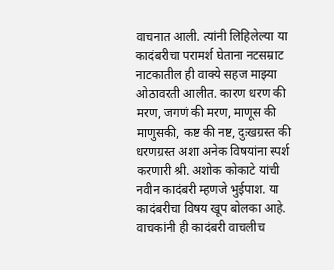वाचनात आली. त्यांनी लिहिलेल्या या कादंबरीचा परामर्श घेताना नटसम्राट नाटकातील ही वाक्ये सहज माझ्या ओठावरती आलीत. कारण धरण की मरण, जगणं की मरण, माणूस की माणुसकी, कष्ट की नष्ट, दुःखग्रस्त की धरणग्रस्त अशा अनेक विषयांना स्पर्श करणारी श्री. अशोक कोकाटे यांची नवीन कादंबरी म्हणजे भुईपाश. या कादंबरीचा विषय खूप बोलका आहे. वाचकांनी ही कादंबरी वाचलीच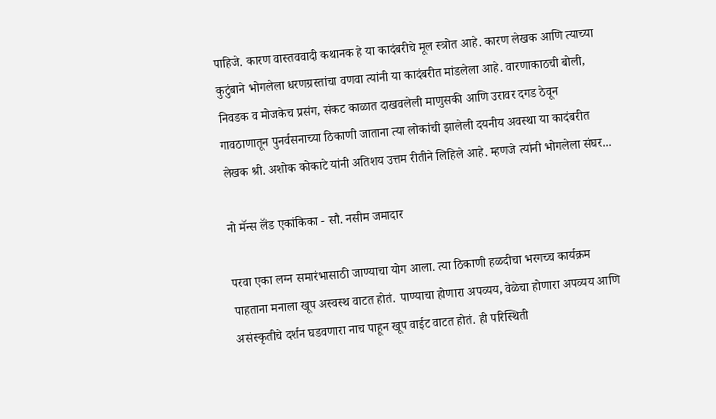पाहिजे. कारण वास्तववादी कथानक हे या कादंबरीचे मूल स्त्रोत आहे. कारण लेखक आणि त्याच्या कुटुंबाने भोगलेला धरणग्रस्तांचा वणवा त्यांनी या कादंबरीत मांडलेला आहे. वारणाकाठची बोली, निवडक व मोजकेच प्रसंग, संकट काळात दाखवलेली माणुसकी आणि उरावर दगड ठेवून गावठाणातून पुनर्वसनाच्या ठिकाणी जाताना त्या लोकांची झालेली दयनीय अवस्था या कादंबरीत लेखक श्री. अशोक कोकाटे यांनी अतिशय उत्तम रीतीने लिहिले आहे. म्हणजे त्यांनी भोगलेला संघर...

नो मॅन्स लॅंड एकांकिका - सौ. नसीम जमादार

परवा एका लग्न समारंभासाठी जाण्याचा योग आला. त्या ठिकाणी हळदीचा भरगच्च कार्यक्रम पाहताना मनाला खूप अस्वस्थ वाटत होतं. पाण्याचा होणारा अपव्यय, वेळेचा होणारा अपव्यय आणि असंस्कृतीचे दर्शन घडवणारा नाच पाहून खूप वाईट वाटत होतं. ही परिस्थिती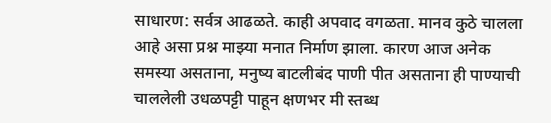साधारण: सर्वत्र आढळते. काही अपवाद वगळता. मानव कुठे चालला आहे असा प्रश्न माझ्या मनात निर्माण झाला. कारण आज अनेक समस्या असताना, मनुष्य बाटलीबंद पाणी पीत असताना ही पाण्याची चाललेली उधळपट्टी पाहून क्षणभर मी स्तब्ध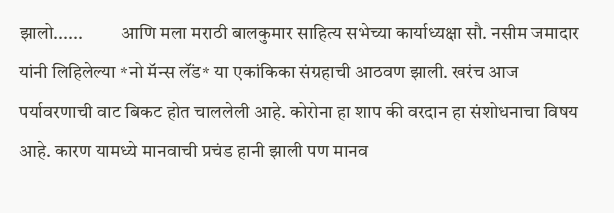झालो......          आणि मला मराठी बालकुमार साहित्य सभेच्या कार्याध्यक्षा सौ. नसीम जमादार यांनी लिहिलेल्या *नो मॅन्स लॅंड* या एकांकिका संग्रहाची आठवण झाली. खरंच आज पर्यावरणाची वाट बिकट होत चाललेली आहे. कोरोना हा शाप की वरदान हा संशोधनाचा विषय आहे. कारण यामध्ये मानवाची प्रचंड हानी झाली पण मानव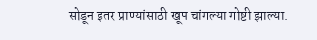सोडून इतर प्राण्यांसाठी खूप चांगल्या गोष्टी झाल्या.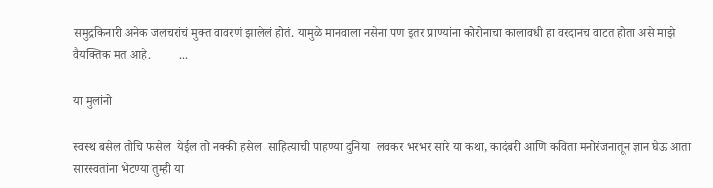समुद्रकिनारी अनेक जलचरांचं मुक्त वावरणं झालेलं होतं. यामुळे मानवाला नसेना पण इतर प्राण्यांना कोरोनाचा कालावधी हा वरदानच वाटत होता असे माझे वैयक्तिक मत आहे.         ...

या मुलांनो

स्वस्थ बसेल तोचि फसेल  येईल तो नक्की हसेल  साहित्याची पाहण्या दुनिया  लवकर भरभर सारे या कथा, कादंबरी आणि कविता मनोरंजनातून ज्ञान घेऊ आता सारस्वतांना भेटण्या तुम्ही या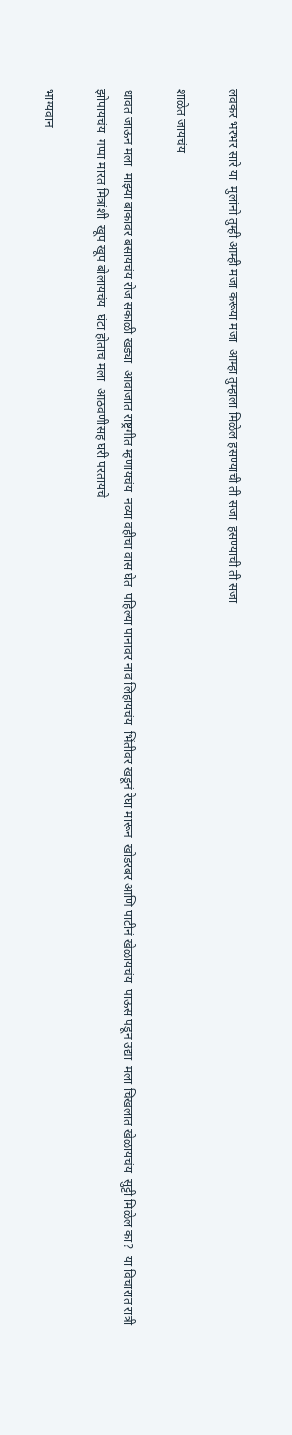लवकर भरभर सारे या  मुलांनो तुम्ही आम्ही मजा करूया मजा  आम्हा तुम्हाला मिळेल हसण्याची ती सजा  हसण्याची ती सजा

शाळेत जायचंय

धावत जाऊन मला  माझ्या बाकावर बसायचंय रोज सकाळी खड्या  आवाजात राष्ट्रगीत म्हणायचंय  नव्या वहीचा वास घेत  पहिल्या पानावर नाव लिहायचंय  भिंतीवर खडूनं रेघा मारून  खोडरबर आणि पाटीनं खेळायचंय  पाऊस पडून उद्या  मला चिखलात खेळायचंय  सुट्टी मिळेल का?  या विचारात रात्री झोपायचंय  गप्पा मारत मित्रांशी  खूप खूप बोलायचंय  घंटा होताच मला  आठवणीसह घरी परतायचे

भाग्यवान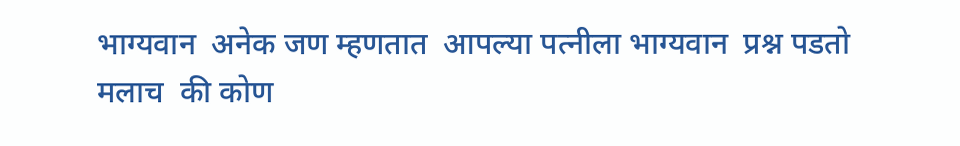भाग्यवान  अनेक जण म्हणतात  आपल्या पत्नीला भाग्यवान  प्रश्न पडतो मलाच  की कोण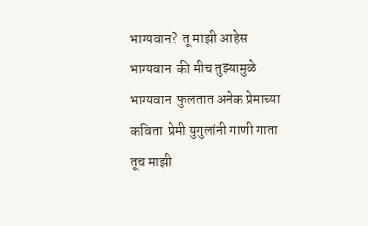भाग्यवान?  तू माझी आहेस भाग्यवान  की मीच तुझ्यामुळे भाग्यवान  फुलतात अनेक प्रेमाच्या कविता  प्रेमी युगुलांनी गाणी गाता  तूच माझी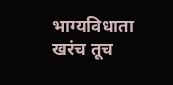भाग्यविधाता  खरंच तूच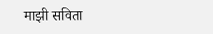माझी सविता